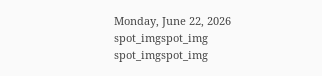Monday, June 22, 2026
spot_imgspot_img
spot_imgspot_img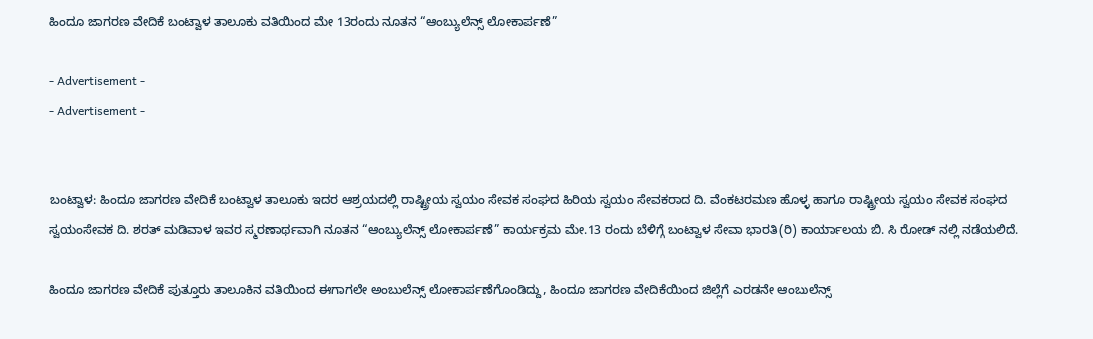ಹಿಂದೂ ಜಾಗರಣ ವೇದಿಕೆ ಬಂಟ್ವಾಳ ತಾಲೂಕು ವತಿಯಿಂದ ಮೇ 13ರಂದು ನೂತನ “ಆಂಬ್ಯುಲೆನ್ಸ್ ಲೋಕಾರ್ಪಣೆ”

- Advertisement -
- Advertisement -


ಬಂಟ್ವಾಳ: ಹಿಂದೂ ಜಾಗರಣ ವೇದಿಕೆ ಬಂಟ್ವಾಳ ತಾಲೂಕು ಇದರ ಆಶ್ರಯದಲ್ಲಿ ರಾಷ್ಟ್ರೀಯ ಸ್ವಯಂ ಸೇವಕ ಸಂಘದ ಹಿರಿಯ ಸ್ವಯಂ ಸೇವಕರಾದ ದಿ. ವೆಂಕಟರಮಣ ಹೊಳ್ಳ ಹಾಗೂ ರಾಷ್ಟ್ರೀಯ ಸ್ವಯಂ ಸೇವಕ ಸಂಘದ ಸ್ವಯಂಸೇವಕ ದಿ. ಶರತ್ ಮಡಿವಾಳ ಇವರ ಸ್ಮರಣಾರ್ಥವಾಗಿ ನೂತನ “ಆಂಬ್ಯುಲೆನ್ಸ್ ಲೋಕಾರ್ಪಣೆ” ಕಾರ್ಯಕ್ರಮ ಮೇ.13 ರಂದು ಬೆಳಿಗ್ಗೆ ಬಂಟ್ವಾಳ ಸೇವಾ ಭಾರತಿ(ರಿ) ಕಾರ್ಯಾಲಯ ಬಿ. ಸಿ ರೋಡ್ ನಲ್ಲಿ ನಡೆಯಲಿದೆ.

ಹಿಂದೂ ಜಾಗರಣ ವೇದಿಕೆ ಪುತ್ತೂರು ತಾಲೂಕಿನ ವತಿಯಿಂದ ಈಗಾಗಲೇ ಅಂಬುಲೆನ್ಸ್ ಲೋಕಾರ್ಪಣೆಗೊಂಡಿದ್ದು, ಹಿಂದೂ ಜಾಗರಣ ವೇದಿಕೆಯಿಂದ ಜಿಲ್ಲೆಗೆ ಎರಡನೇ ಆಂಬುಲೆನ್ಸ್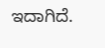ಇದಾಗಿದೆ.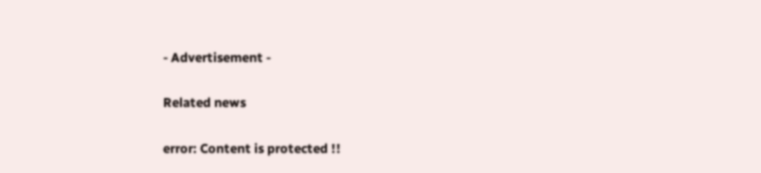- Advertisement -

Related news

error: Content is protected !!